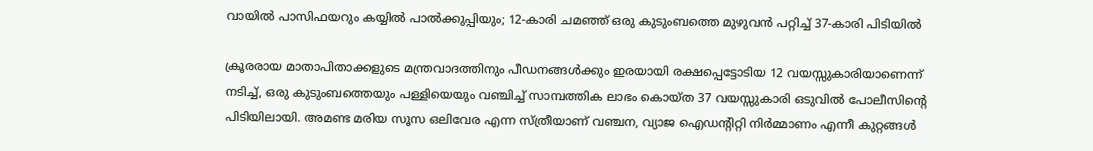വായിൽ പാസിഫയറും കയ്യിൽ പാൽക്കുപ്പിയും; 12-കാരി ചമഞ്ഞ് ഒരു കുടുംബത്തെ മുഴുവൻ പറ്റിച്ച് 37-കാരി പിടിയിൽ

ക്രൂരരായ മാതാപിതാക്കളുടെ മന്ത്രവാദത്തിനും പീഡനങ്ങൾക്കും ഇരയായി രക്ഷപ്പെട്ടോടിയ 12 വയസ്സുകാരിയാണെന്ന് നടിച്ച്, ഒരു കുടുംബത്തെയും പള്ളിയെയും വഞ്ചിച്ച് സാമ്പത്തിക ലാഭം കൊയ്ത 37 വയസ്സുകാരി ഒടുവിൽ പോലീസിൻ്റെ പിടിയിലായി. അമണ്ട മരിയ സൂസ ഒലിവേര എന്ന സ്ത്രീയാണ് വഞ്ചന, വ്യാജ ഐഡൻ്റിറ്റി നിർമ്മാണം എന്നീ കുറ്റങ്ങൾ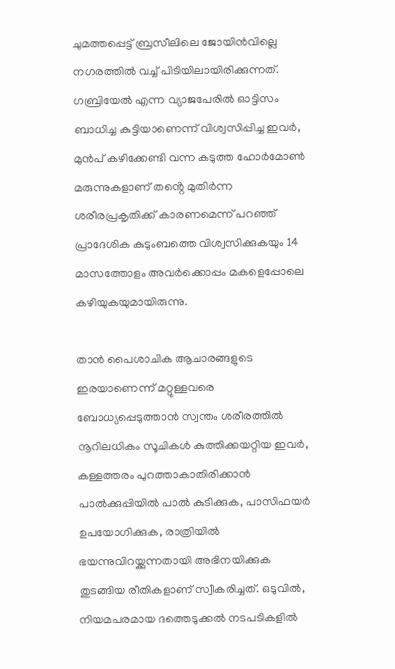ചുമത്തപ്പെട്ട് ബ്രസീലിലെ ജോയിൻവില്ലെ നഗരത്തിൽ വച്ച് പിടിയിലായിരിക്കുന്നത്. ഗബ്രിയേൽ എന്ന വ്യാജപേരിൽ ഓട്ടിസം ബാധിച്ച കുട്ടിയാണെന്ന് വിശ്വസിപ്പിച്ച ഇവർ, മുൻപ് കഴിക്കേണ്ടി വന്ന കടുത്ത ഹോർമോൺ മരുന്നുകളാണ് തൻ്റെ മുതിർന്ന ശരീരപ്രകൃതിക്ക് കാരണമെന്ന് പറഞ്ഞ് പ്രാദേശിക കുടുംബത്തെ വിശ്വസിക്കുകയും 14 മാസത്തോളം അവർക്കൊപ്പം മകളെപ്പോലെ കഴിയുകയുമായിരുന്നു.

താൻ പൈശാചിക ആചാരങ്ങളുടെ ഇരയാണെന്ന് മറ്റുള്ളവരെ ബോധ്യപ്പെടുത്താൻ സ്വന്തം ശരീരത്തിൽ നൂറിലധികം സൂചികൾ കുത്തിക്കയറ്റിയ ഇവർ, കള്ളത്തരം പുറത്താകാതിരിക്കാൻ പാൽക്കുപ്പിയിൽ പാൽ കുടിക്കുക, പാസിഫയർ ഉപയോഗിക്കുക, രാത്രിയിൽ ഭയന്നുവിറയ്ക്കുന്നതായി അഭിനയിക്കുക തുടങ്ങിയ രീതികളാണ് സ്വീകരിച്ചത്. ഒടുവിൽ, നിയമപരമായ ദത്തെടുക്കൽ നടപടികളിൽ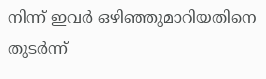നിന്ന് ഇവർ ഒഴിഞ്ഞുമാറിയതിനെ തുടർന്ന്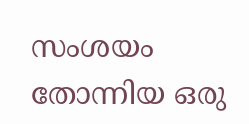സംശയം തോന്നിയ ഒരു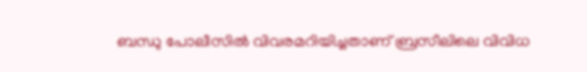ബന്ധു പോലീസിൽ വിവരമറിയിച്ചതാണ് ബ്രസീലിലെ വിവിധ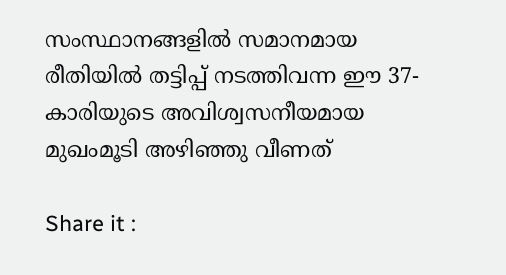സംസ്ഥാനങ്ങളിൽ സമാനമായ രീതിയിൽ തട്ടിപ്പ് നടത്തിവന്ന ഈ 37-കാരിയുടെ അവിശ്വസനീയമായ മുഖംമൂടി അഴിഞ്ഞു വീണത്

Share it :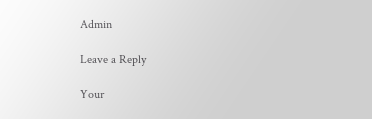Admin

Leave a Reply

Your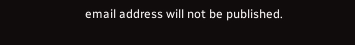email address will not be published.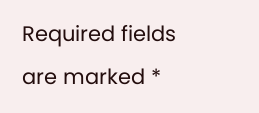Required fields are marked *